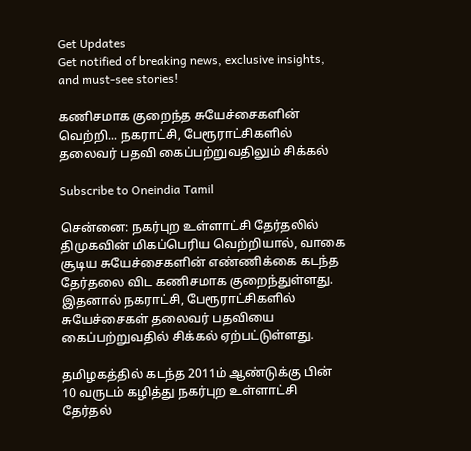Get Updates
Get notified of breaking news, exclusive insights, and must-see stories!

கணிசமாக குறைந்த சுயேச்சைகளின் வெற்றி... நகராட்சி, பேரூராட்சிகளில் தலைவர் பதவி கைப்பற்றுவதிலும் சிக்கல்

Subscribe to Oneindia Tamil

சென்னை: நகர்புற உள்ளாட்சி தேர்தலில் திமுகவின் மிகப்பெரிய வெற்றியால், வாகை சூடிய சுயேச்சைகளின் எண்ணிக்கை கடந்த தேர்தலை விட கணிசமாக குறைந்துள்ளது. இதனால் நகராட்சி, பேரூராட்சிகளில் சுயேச்சைகள் தலைவர் பதவியை கைப்பற்றுவதில் சிக்கல் ஏற்பட்டுள்ளது.

தமிழகத்தில் கடந்த 2011ம் ஆண்டுக்கு பின் 10 வருடம் கழித்து நகர்புற உள்ளாட்சி தேர்தல்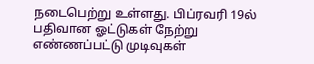நடைபெற்று உள்ளது. பிப்ரவரி 19ல் பதிவான ஓட்டுகள் நேற்று எண்ணப்பட்டு முடிவுகள்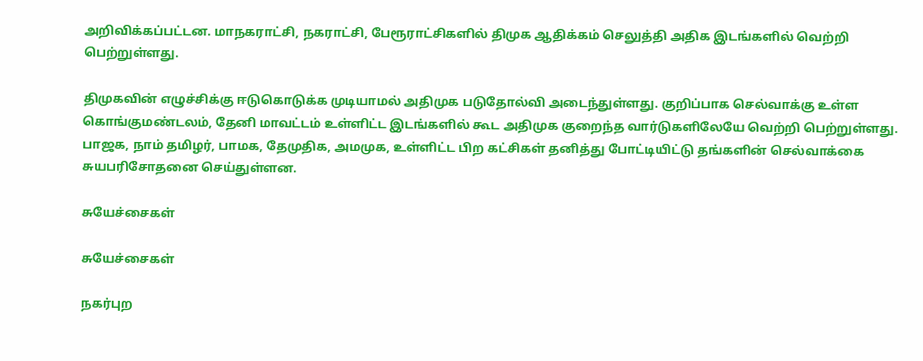அறிவிக்கப்பட்டன. மாநகராட்சி, நகராட்சி, பேரூராட்சிகளில் திமுக ஆதிக்கம் செலுத்தி அதிக இடங்களில் வெற்றி பெற்றுள்ளது.

திமுகவின் எழுச்சிக்கு ஈடுகொடுக்க முடியாமல் அதிமுக படுதோல்வி அடைந்துள்ளது. குறிப்பாக செல்வாக்கு உள்ள கொங்குமண்டலம், தேனி மாவட்டம் உள்ளிட்ட இடங்களில் கூட அதிமுக குறைந்த வார்டுகளிலேயே வெற்றி பெற்றுள்ளது. பாஜக, நாம் தமிழர், பாமக, தேமுதிக, அமமுக, உள்ளிட்ட பிற கட்சிகள் தனித்து போட்டியிட்டு தங்களின் செல்வாக்கை சுயபரிசோதனை செய்துள்ளன.

சுயேச்சைகள்

சுயேச்சைகள்

நகர்புற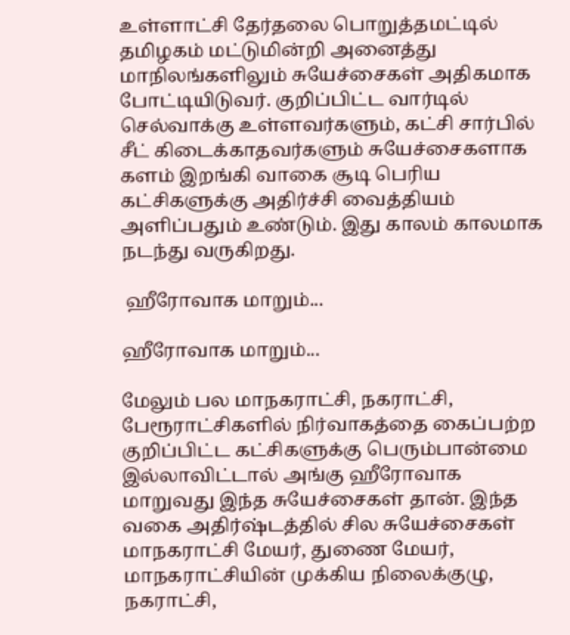உள்ளாட்சி தேர்தலை பொறுத்தமட்டில் தமிழகம் மட்டுமின்றி அனைத்து மாநிலங்களிலும் சுயேச்சைகள் அதிகமாக போட்டியிடுவர். குறிப்பிட்ட வார்டில் செல்வாக்கு உள்ளவர்களும், கட்சி சார்பில் சீட் கிடைக்காதவர்களும் சுயேச்சைகளாக களம் இறங்கி வாகை சூடி பெரிய கட்சிகளுக்கு அதிர்ச்சி வைத்தியம் அளிப்பதும் உண்டும். இது காலம் காலமாக நடந்து வருகிறது.

 ஹீரோவாக மாறும்...

ஹீரோவாக மாறும்...

மேலும் பல மாநகராட்சி, நகராட்சி, பேரூராட்சிகளில் நிர்வாகத்தை கைப்பற்ற குறிப்பிட்ட கட்சிகளுக்கு பெரும்பான்மை இல்லாவிட்டால் அங்கு ஹீரோவாக மாறுவது இந்த சுயேச்சைகள் தான். இந்த வகை அதிர்ஷ்டத்தில் சில சுயேச்சைகள் மாநகராட்சி மேயர், துணை மேயர், மாநகராட்சியின் முக்கிய நிலைக்குழு, நகராட்சி,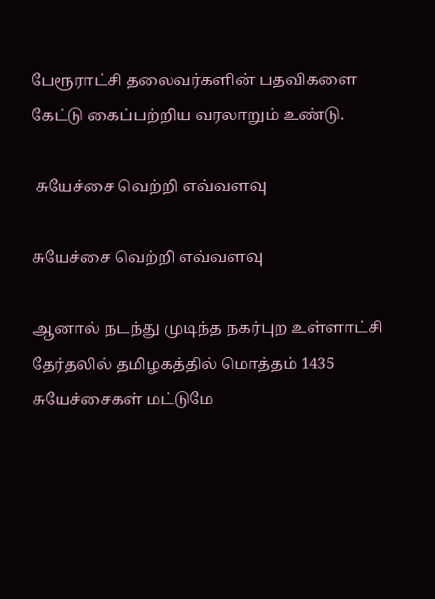பேரூராட்சி தலைவர்களின் பதவிகளை கேட்டு கைப்பற்றிய வரலாறும் உண்டு.

 சுயேச்சை வெற்றி எவ்வளவு

சுயேச்சை வெற்றி எவ்வளவு

ஆனால் நடந்து முடிந்த நகர்புற உள்ளாட்சி தேர்தலில் தமிழகத்தில் மொத்தம் 1435 சுயேச்சைகள் மட்டுமே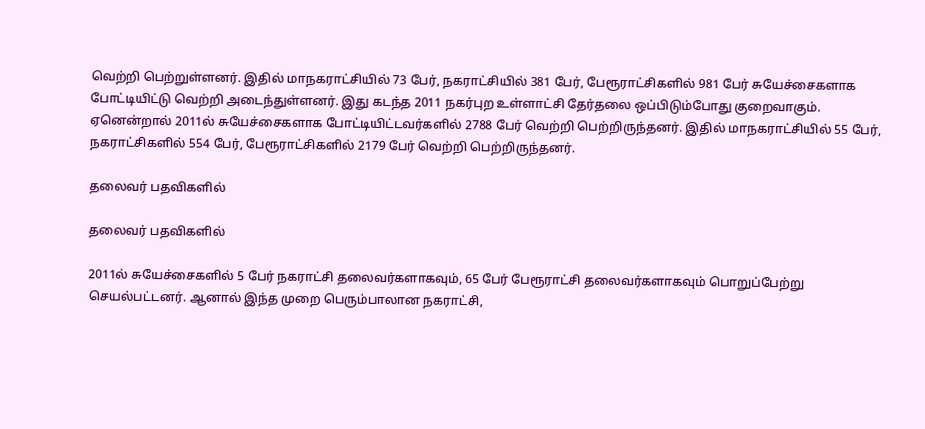வெற்றி பெற்றுள்ளனர். இதில் மாநகராட்சியில் 73 பேர், நகராட்சியில் 381 பேர், பேரூராட்சிகளில் 981 பேர் சுயேச்சைகளாக போட்டியிட்டு வெற்றி அடைந்துள்ளனர். இது கடந்த 2011 நகர்புற உள்ளாட்சி தேர்தலை ஒப்பிடும்போது குறைவாகும். ஏனென்றால் 2011ல் சுயேச்சைகளாக போட்டியிட்டவர்களில் 2788 பேர் வெற்றி பெற்றிருந்தனர். இதில் மாநகராட்சியில் 55 பேர், நகராட்சிகளில் 554 பேர், பேரூராட்சிகளில் 2179 பேர் வெற்றி பெற்றிருந்தனர்.

தலைவர் பதவிகளில்

தலைவர் பதவிகளில்

2011ல் சுயேச்சைகளில் 5 பேர் நகராட்சி தலைவர்களாகவும், 65 பேர் பேரூராட்சி தலைவர்களாகவும் பொறுப்பேற்று செயல்பட்டனர். ஆனால் இந்த முறை பெரும்பாலான நகராட்சி,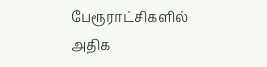பேரூராட்சிகளில் அதிக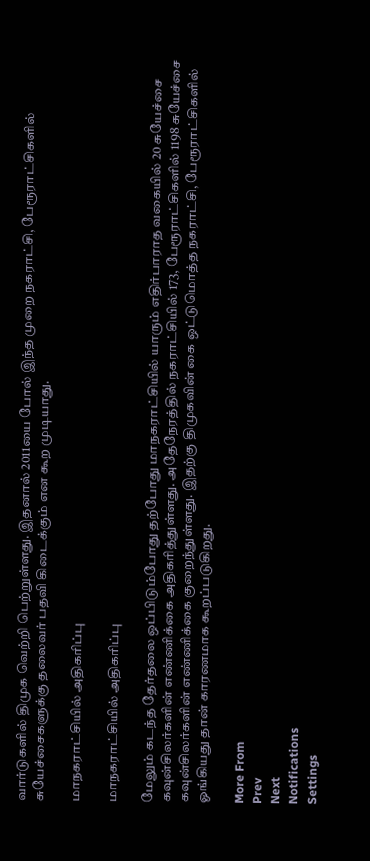வார்டுகளில் திமுக வெற்றி பெற்றுள்ளது. இதனால் 2011யை போல் இந்த முறை நகராட்சி, பேரூராட்சிகளில் சுயேச்சைகளுக்கு தலைவர் பதவி கிடைக்கும் என கூற முடியாது.

மாநகராட்சியில் அதிகரிப்பு

மாநகராட்சியில் அதிகரிப்பு

மேலும் கடந்த தேர்தலை ஒப்பிடும்போது தற்போது மாநகராட்சியில் யாரும் எதிர்பாராத வகையில் 20 சுயேச்சை கவுன்சிலர்களின் எண்ணிக்கை அதிகரித்துள்ளது. அதேநேரத்தில் நகராட்சியில் 173, பேரூராட்சிகளில் 1198 சுயேச்சை கவுன்சிலர்களின் எண்ணிக்கை குறைந்துள்ளது. இதற்கு திமுகவின் கை ஒட்டுமொத்த நகராட்சி, பேரூராட்சிகளில் ஓங்கியது தான் காரணமாக கூறப்படுகிறது.

More From
Prev
Next
Notifications
Settings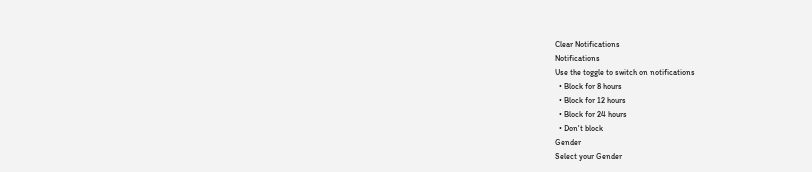Clear Notifications
Notifications
Use the toggle to switch on notifications
  • Block for 8 hours
  • Block for 12 hours
  • Block for 24 hours
  • Don't block
Gender
Select your Gender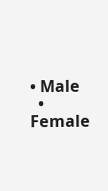• Male
  • Female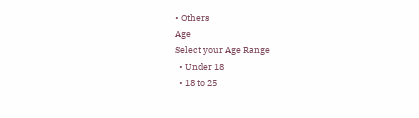• Others
Age
Select your Age Range
  • Under 18
  • 18 to 25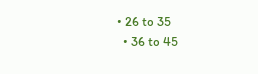• 26 to 35
  • 36 to 45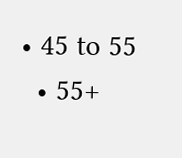• 45 to 55
  • 55+